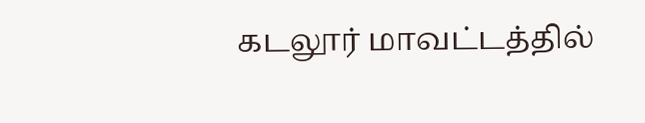கடலூர் மாவட்டத்தில்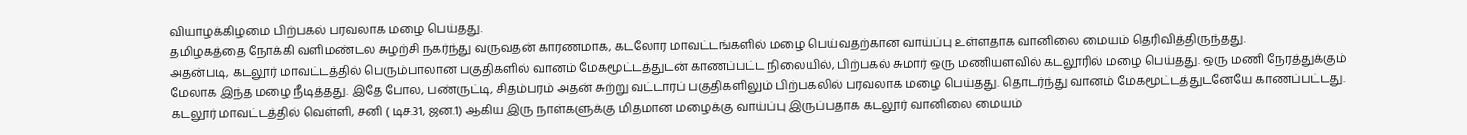வியாழக்கிழமை பிற்பகல் பரவலாக மழை பெய்தது.
தமிழகத்தை நோக்கி வளிமண்டல சுழற்சி நகர்ந்து வருவதன் காரணமாக, கடலோர மாவட்டங்களில் மழை பெய்வதற்கான வாய்ப்பு உள்ளதாக வானிலை மையம் தெரிவித்திருந்தது.
அதன்படி, கடலூர் மாவட்டத்தில் பெரும்பாலான பகுதிகளில் வானம் மேகமூட்டத்துடன் காணப்பட்ட நிலையில், பிற்பகல் சுமார் ஒரு மணியளவில் கடலூரில் மழை பெய்தது. ஒரு மணி நேரத்துக்கும் மேலாக இந்த மழை நீடித்தது. இதே போல, பண்ருட்டி, சிதம்பரம் அதன் சுற்று வட்டாரப் பகுதிகளிலும் பிற்பகலில் பரவலாக மழை பெய்தது. தொடர்ந்து வானம் மேகமூட்டத்துடனேயே காணப்பட்டது.
கடலூர் மாவட்டத்தில் வெள்ளி, சனி ( டிச.31, ஜன.1) ஆகிய இரு நாள்களுக்கு மிதமான மழைக்கு வாய்ப்பு இருப்பதாக கடலூர் வானிலை மையம்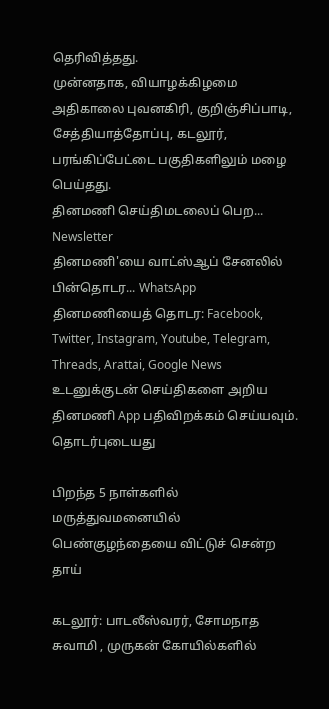தெரிவித்தது.
முன்னதாக, வியாழக்கிழமை அதிகாலை புவனகிரி, குறிஞ்சிப்பாடி, சேத்தியாத்தோப்பு, கடலூர், பரங்கிப்பேட்டை பகுதிகளிலும் மழை பெய்தது.
தினமணி செய்திமடலைப் பெற... Newsletter
தினமணி'யை வாட்ஸ்ஆப் சேனலில் பின்தொடர... WhatsApp
தினமணியைத் தொடர: Facebook, Twitter, Instagram, Youtube, Telegram, Threads, Arattai, Google News
உடனுக்குடன் செய்திகளை அறிய தினமணி App பதிவிறக்கம் செய்யவும்.
தொடர்புடையது

பிறந்த 5 நாள்களில் மருத்துவமனையில் பெண்குழந்தையை விட்டுச் சென்ற தாய்

கடலூர்: பாடலீஸ்வரர், சோமநாத சுவாமி , முருகன் கோயில்களில்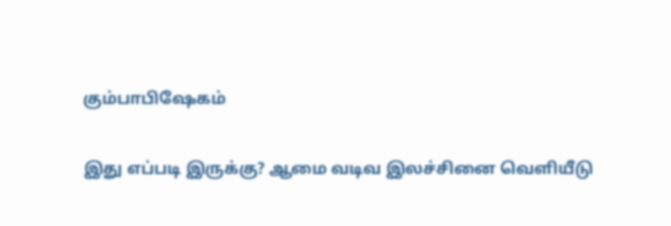கும்பாபிஷேகம்

இது எப்படி இருக்கு? ஆமை வடிவ இலச்சினை வெளியீடு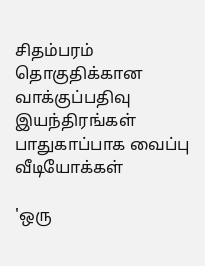சிதம்பரம் தொகுதிக்கான வாக்குப்பதிவு இயந்திரங்கள் பாதுகாப்பாக வைப்பு
வீடியோக்கள்

'ஒரு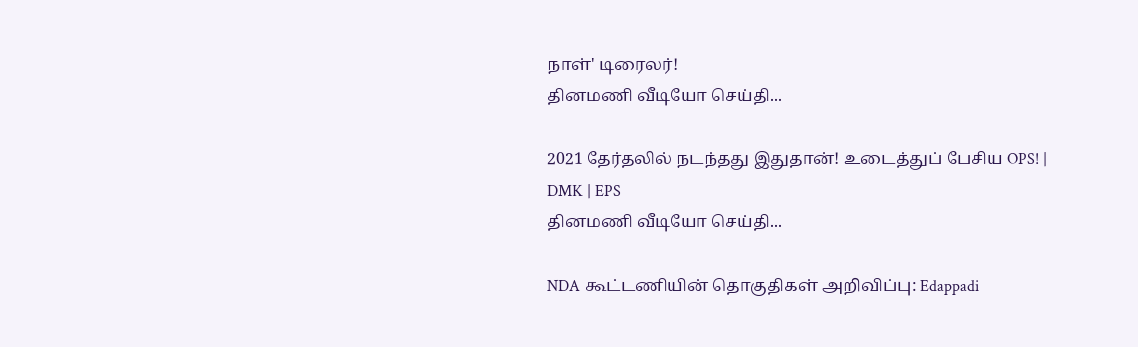நாள்' டிரைலர்!
தினமணி வீடியோ செய்தி...

2021 தேர்தலில் நடந்தது இதுதான்! உடைத்துப் பேசிய OPS! | DMK | EPS
தினமணி வீடியோ செய்தி...

NDA கூட்டணியின் தொகுதிகள் அறிவிப்பு: Edappadi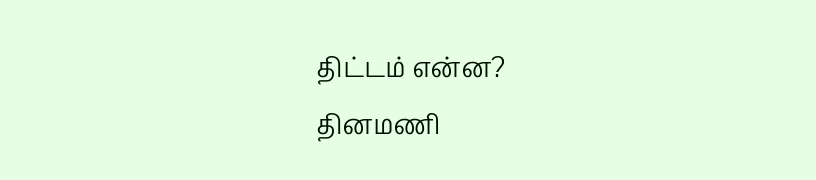திட்டம் என்ன?
தினமணி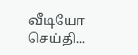வீடியோ செய்தி...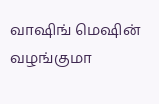வாஷிங் மெஷின் வழங்குமா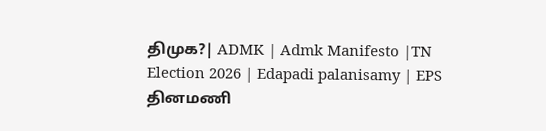திமுக?| ADMK | Admk Manifesto |TN Election 2026 | Edapadi palanisamy | EPS
தினமணி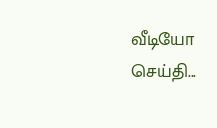வீடியோ செய்தி...